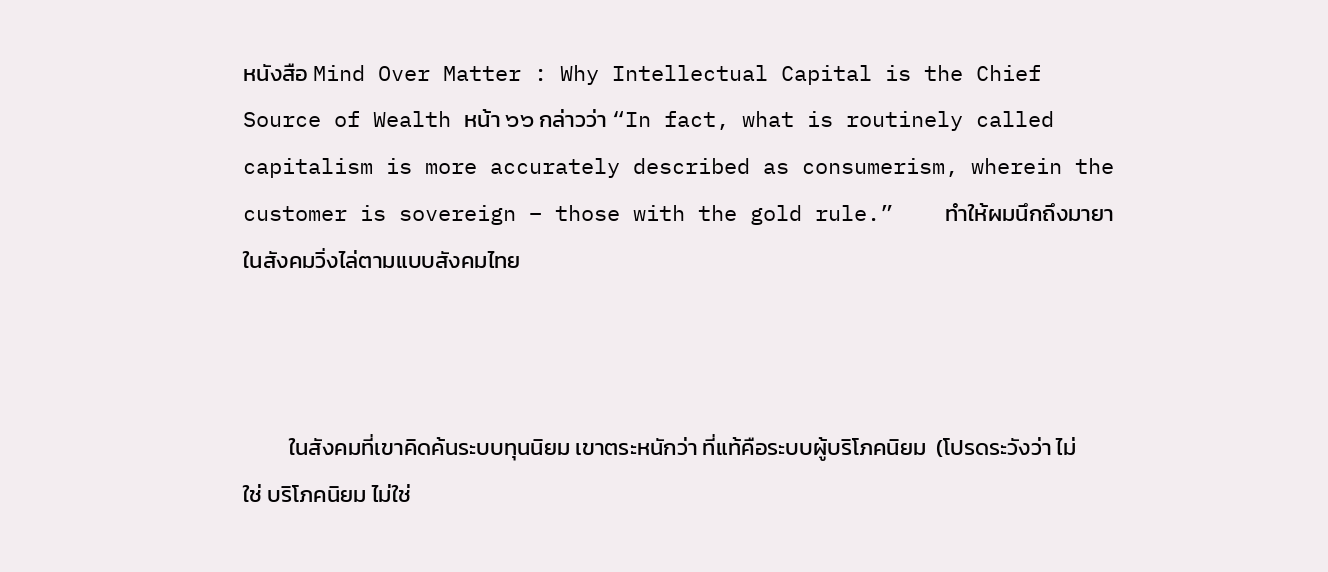หนังสือ Mind Over Matter : Why Intellectual Capital is the Chief Source of Wealth หน้า ๖๖ กล่าวว่า “In fact, what is routinely called capitalism is more accurately described as consumerism, wherein the customer is sovereign – those with the gold rule.”    ทำให้ผมนึกถึงมายาในสังคมวิ่งไล่ตามแบบสังคมไทย



         ในสังคมที่เขาคิดค้นระบบทุนนิยม เขาตระหนักว่า ที่แท้คือระบบผู้บริโภคนิยม  (โปรดระวังว่า ไม่ใช่ บริโภคนิยม ไม่ใช่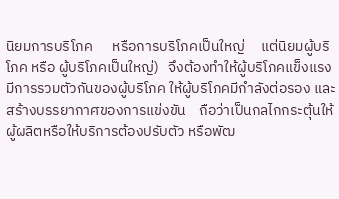นิยมการบริโภค      หรือการบริโภคเป็นใหญ่     แต่นิยมผู้บริโภค หรือ ผู้บริโภคเป็นใหญ่)   จึงต้องทำให้ผู้บริโภคแข็งแรง   มีการรวมตัวกันของผู้บริโภค ให้ผู้บริโภคมีกำลังต่อรอง และสร้างบรรยากาศของการแข่งขัน    ถือว่าเป็นกลไกกระตุ้นให้ผู้ผลิตหรือให้บริการต้องปรับตัว หรือพัฒ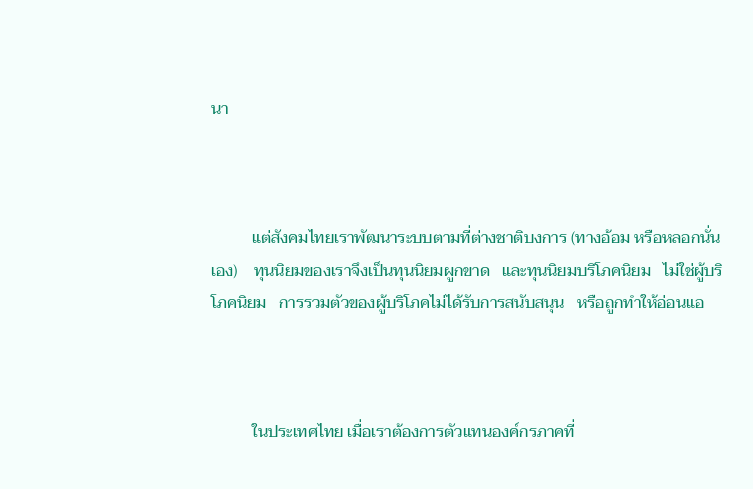นา



          แต่สังคมไทยเราพัฒนาระบบตามที่ต่างชาติบงการ (ทางอ้อม หรือหลอกนั่นเอง)    ทุนนิยมของเราจึงเป็นทุนนิยมผูกขาด   และทุนนิยมบริโภคนิยม   ไม่ใช่ผู้บริโภคนิยม   การรวมตัวของผู้บริโภคไม่ได้รับการสนับสนุน   หรือถูกทำให้อ่อนแอ



          ในประเทศไทย เมื่อเราต้องการตัวแทนองค์กรภาคที่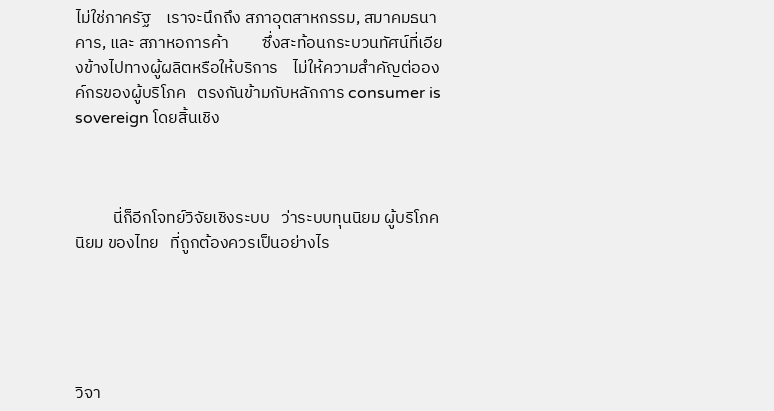ไม่ใช่ภาครัฐ    เราจะนึกถึง สภาอุตสาหกรรม, สมาคมธนาคาร, และ สภาหอการค้า         ซึ่งสะท้อนกระบวนทัศน์ที่เอียงข้างไปทางผู้ผลิตหรือให้บริการ    ไม่ให้ความสำคัญต่อองค์กรของผู้บริโภค   ตรงกันข้ามกับหลักการ consumer is sovereign โดยสิ้นเชิง



          นี่ก็อีกโจทย์วิจัยเชิงระบบ   ว่าระบบทุนนิยม ผู้บริโภคนิยม ของไทย   ที่ถูกต้องควรเป็นอย่างไร





วิจา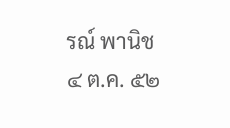รณ์ พานิช
๔ ต.ค. ๕๒